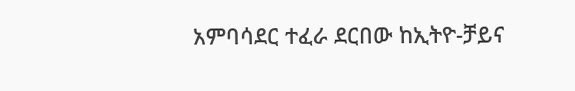አምባሳደር ተፈራ ደርበው ከኢትዮ-ቻይና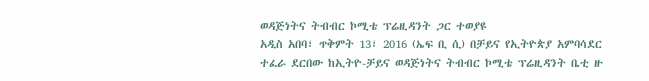ወዳጅነትና ትብብር ኮሚቴ ፕሬዚዳንት ጋር ተወያዩ
አዲስ አበባ፣ ጥቅምት 13፣ 2016 (ኤፍ ቢ ሲ) በቻይና የኢትዮጵያ አምባሳደር ተፈራ ደርበው ከኢትዮ-ቻይና ወዳጅነትና ትብብር ኮሚቴ ፕሬዚዳንት ቤቲ ዙ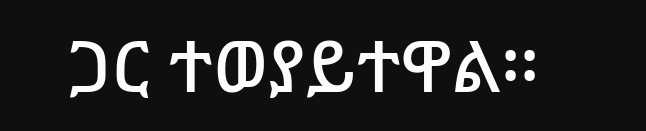ጋር ተወያይተዋል፡፡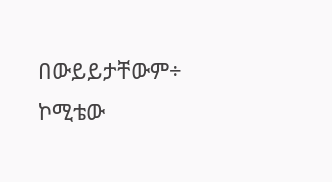በውይይታቸውም÷ ኮሚቴው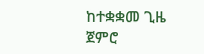ከተቋቋመ ጊዜ ጀምሮ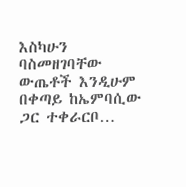እስካሁን ባስመዘገባቸው ውጤቶች እንዲሁም በቀጣይ ከኤምባሲው ጋር ተቀራርቦ…